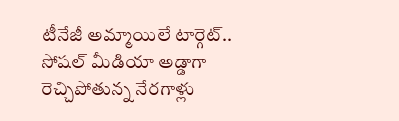టీనేజీ అమ్మాయిలే టార్గెట్‌‌.. సోషల్ మీడియా అడ్డాగా రెచ్చిపోతున్న నేరగాళ్లు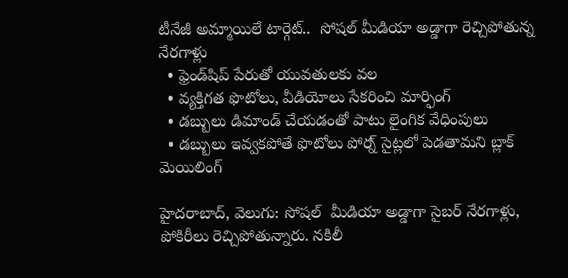టీనేజీ అమ్మాయిలే టార్గెట్‌‌..  సోషల్ మీడియా అడ్డాగా రెచ్చిపోతున్న నేరగాళ్లు
  • ఫ్రెండ్‌‌షిప్‌‌ పేరుతో యువతులకు వల
  • వ్యక్తిగత ఫొటోలు, వీడియోలు సేకరించి మార్ఫింగ్‌‌
  • డబ్బులు డిమాండ్‌‌ చేయడంతో పాటు లైంగిక వేధింపులు
  • డబ్బులు ఇవ్వకపోతే ఫొటోలు పోర్న్ సైట్లలో పెడతామని బ్లాక్ మెయిలింగ్

హైదరాబాద్, వెలుగు: సోషల్‌‌  మీడియా అడ్డాగా సైబర్‌‌ నేరగాళ్లు, పోకిరీలు రెచ్చిపోతున్నారు. నకిలీ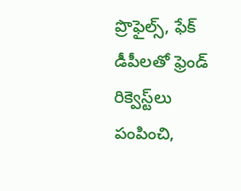ప్రొఫైల్స్, ఫేక్‌‌ డీపీలతో ఫ్రెండ్‌‌ రిక్వెస్ట్‌‌లు పంపించి,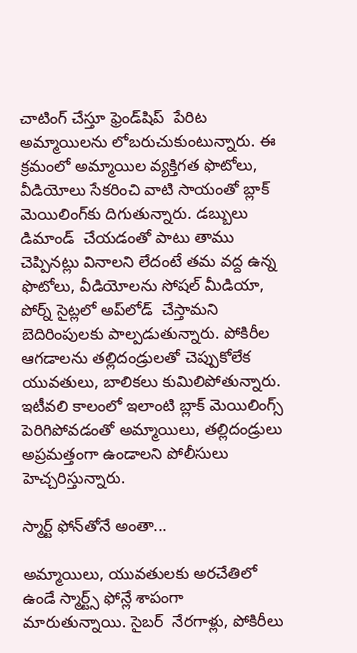చాటింగ్‌‌ చేస్తూ ఫ్రెండ్‌‌షిప్‌‌  పేరిట అమ్మాయిలను లోబరుచుకుంటున్నారు. ఈ క్రమంలో అమ్మాయిల వ్యక్తిగత ఫొటోలు, వీడియోలు సేకరించి వాటి సాయంతో బ్లాక్‌‌ మెయిలింగ్‌‌కు దిగుతున్నారు. డబ్బులు డిమాండ్‌‌  చేయడంతో పాటు తాము చెప్పినట్లు వినాలని లేదంటే తమ వద్ద ఉన్న ఫొటోలు, వీడియోలను సోషల్‌‌ మీడియా, పోర్న్‌‌ సైట్లలో అప్‌‌లోడ్‌‌  చేస్తామని బెదిరింపులకు పాల్పడుతున్నారు. పోకిరీల ఆగడాలను తల్లిదండ్రులతో చెప్పుకోలేక యువతులు, బాలికలు కుమిలిపోతున్నారు. ఇటీవలి కాలంలో ఇలాంటి బ్లాక్‌‌ మెయిలింగ్స్‌‌ పెరిగిపోవడంతో అమ్మాయిలు, తల్లిదండ్రులు అప్రమత్తంగా ఉండాలని పోలీసులు హెచ్చరిస్తున్నారు.

స్మార్ట్‌‌ ఫోన్‌‌తోనే అంతా...

అమ్మాయిలు, యువతులకు అరచేతిలో ఉండే స్మార్ట్స్‌‌ ఫోన్లే శాపంగా మారుతున్నాయి. సైబర్‌‌  నేరగాళ్లు, పోకిరీలు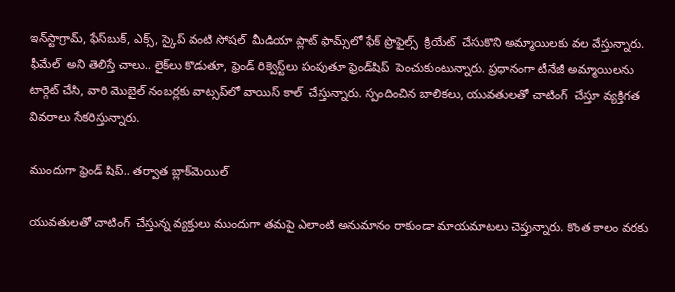ఇన్‌‌స్టాగ్రామ్‌‌, ఫేస్‌‌బుక్‌‌, ఎక్స్‌‌, స్కైప్‌‌ వంటి సోషల్‌‌  మీడియా ప్లాట్‌‌ ఫామ్స్‌‌లో ఫేక్‌‌ ప్రొఫైల్స్‌‌  క్రియేట్‌‌  చేసుకొని అమ్మాయిలకు వల వేస్తున్నారు. ఫీమేల్  అని తెలిస్తే చాలు.. లైక్‌‌లు కొడుతూ, ఫ్రెండ్‌‌ రిక్వెస్ట్‌‌లు పంపుతూ ఫ్రెండ్‌‌షిప్‌‌  పెంచుకుంటున్నారు. ప్రధానంగా టీనేజీ అమ్మాయిలను టార్గెట్‌‌‌‌ చేసి, వారి మొబైల్ నంబర్లకు వాట్సప్‌‌‌‌లో వాయిస్‌‌‌‌ కాల్‌‌‌‌  చేస్తున్నారు. స్పందించిన బాలికలు, యువతులతో చాటింగ్‌‌‌‌  చేస్తూ వ్యక్తిగత వివరాలు సేకరిస్తున్నారు.

ముందుగా ఫ్రెండ్‌‌‌‌ షిప్‌‌‌‌.. తర్వాత బ్లాక్‌‌‌‌మెయిల్‌‌‌‌

యువతులతో చాటింగ్‌‌‌‌  చేస్తున్న వ్యక్తులు ముందుగా తమపై ఎలాంటి అనుమానం రాకుండా మాయమాటలు చెప్తున్నారు. కొంత కాలం వరకు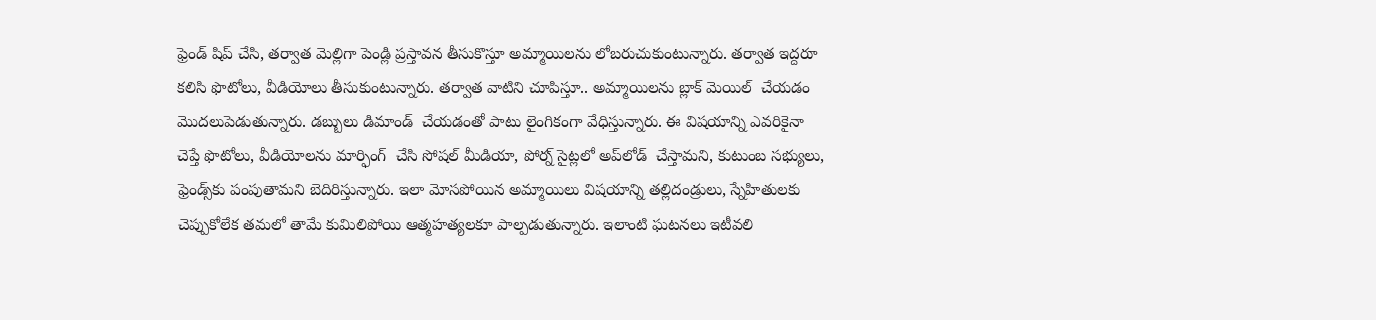ఫ్రెండ్‌‌‌‌ షిప్‌‌‌‌ చేసి, తర్వాత మెల్లిగా పెండ్లి ప్రస్తావన తీసుకొస్తూ అమ్మాయిలను లోబరుచుకుంటున్నారు. తర్వాత ఇద్దరూ కలిసి ఫొటోలు, వీడియోలు తీసుకుంటున్నారు. తర్వాత వాటిని చూపిస్తూ.. అమ్మాయిలను బ్లాక్‌‌‌‌ మెయిల్‌‌‌‌  చేయడం మొదలుపెడుతున్నారు. డబ్బులు డిమాండ్‌‌‌‌  చేయడంతో పాటు లైంగికంగా వేధిస్తున్నారు. ఈ విషయాన్ని ఎవరికైనా చెప్తే ఫొటోలు, వీడియోలను మార్ఫింగ్‌‌‌‌  చేసి సోషల్‌‌‌‌ మీడియా, పోర్న్‌‌‌‌ సైట్లలో అప్‌‌‌‌లోడ్‌‌‌‌  చేస్తామని, కుటుంబ సభ్యులు, ఫ్రెండ్స్‌‌‌‌కు పంపుతామని బెదిరిస్తున్నారు. ఇలా మోసపోయిన అమ్మాయిలు విషయాన్ని తల్లిదండ్రులు, స్నేహితులకు చెప్పుకోలేక తమలో తామే కుమిలిపోయి ఆత్మహత్యలకూ పాల్పడుతున్నారు. ఇలాంటి ఘటనలు ఇటీవలి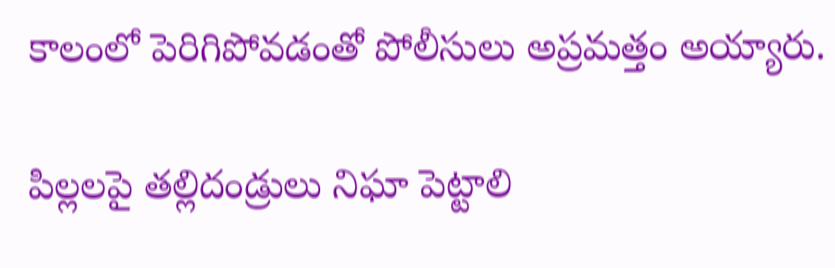కాలంలో పెరిగిపోవడంతో పోలీసులు అప్రమత్తం అయ్యారు.

పిల్లలపై తల్లిదండ్రులు నిఘా పెట్టాలి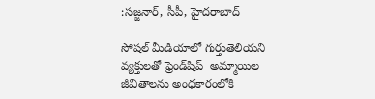:సజ్జనార్, సీపీ, హైదరాబాద్‌‌‌‌

సోషల్‌‌‌‌ మీడియాలో గుర్తుతెలియని వ్యక్తులతో ఫ్రెండ్‌‌‌‌షిప్‌‌‌‌  అమ్మాయిల జీవితాలను అంధకారంలోకి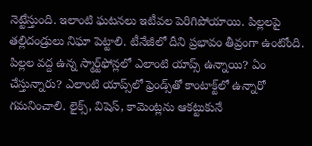నెట్టేస్తుంది. ఇలాంటి ఘటనలు ఇటీవల పెరిగిపోయాయి. పిల్లలపై తల్లిదండ్రులు నిఘా పెట్టాలి. టీనేజీలో దీని ప్రభావం తీవ్రంగా ఉంటోంది. పిల్లల వద్ద ఉన్న స్మార్ట్‌‌‌‌ఫోన్లలో ఎలాంటి యాప్స్ ఉన్నాయి? ఏం చేస్తున్నారు? ఎలాంటి యాప్స్‌‌‌‌లో ఫ్రెండ్స్‌‌‌‌తో కాంటాక్ట్‌‌‌‌లో ఉన్నారో గమనించాలి. లైక్స్‌‌‌‌, విషెస్‌‌‌‌, కామెంట్లను ఆకట్టుకునే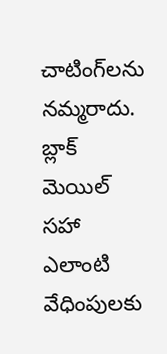చాటింగ్‌‌‌‌లను నమ్మరాదు. బ్లాక్‌‌‌‌ మెయిల్‌‌‌‌  సహా ఎలాంటి వేధింపులకు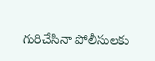గురిచేసినా పోలీసులకు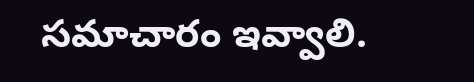సమాచారం ఇవ్వాలి.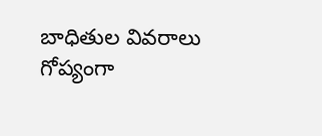బాధితుల వివరాలు గోప్యంగా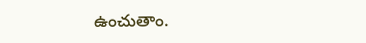ఉంచుతాం.